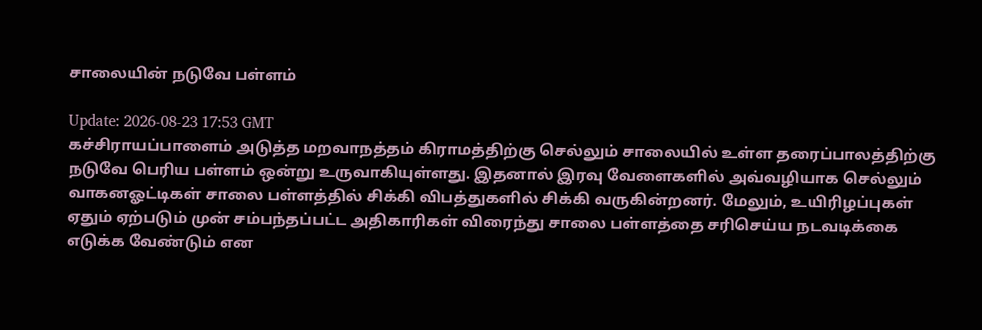சாலையின் நடுவே பள்ளம்

Update: 2026-08-23 17:53 GMT
கச்சிராயப்பாளைம் அடுத்த மறவாநத்தம் கிராமத்திற்கு செல்லும் சாலையில் உள்ள தரைப்பாலத்திற்கு நடுவே பெரிய பள்ளம் ஒன்று உருவாகியுள்ளது. இதனால் இரவு வேளைகளில் அவ்வழியாக செல்லும் வாகனஓட்டிகள் சாலை பள்ளத்தில் சிக்கி விபத்துகளில் சிக்கி வருகின்றனர். மேலும், உயிரிழப்புகள் ஏதும் ஏற்படும் முன் சம்பந்தப்பட்ட அதிகாரிகள் விரைந்து சாலை பள்ளத்தை சரிசெய்ய நடவடிக்கை எடுக்க வேண்டும் என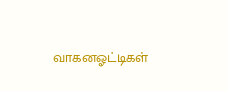வாகனஓட்டிகள்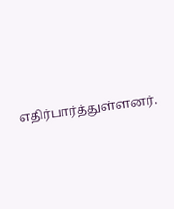எதிர்பார்த்துள்ளனர்.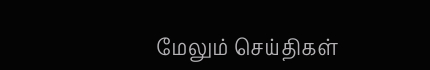மேலும் செய்திகள்